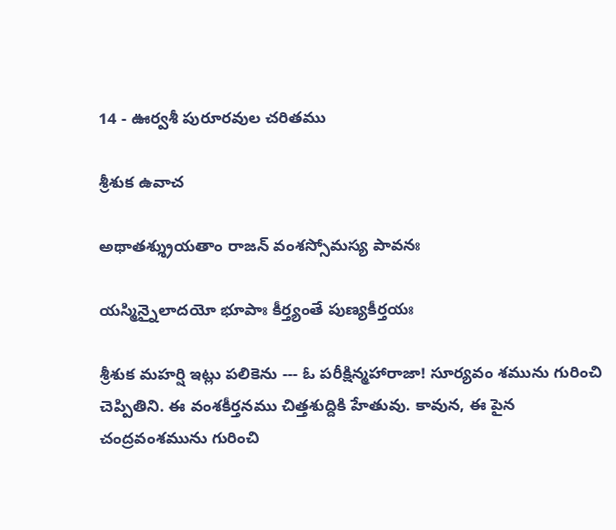14 - ఊర్వశీ పురూరవుల చరితము

శ్రీశుక ఉవాచ

అథాతశ్శ్రుయతాం రాజన్ వంశస్సోమస్య పావనః

యస్మిన్నైలాదయో భూపాః కీర్త్యంతే పుణ్యకీర్తయః

శ్రీశుక మహర్షి ఇట్లు పలికెను --- ఓ పరీక్షిన్మహారాజా! సూర్యవం శమును గురించి చెప్పితిని. ఈ వంశకీర్తనము చిత్తశుద్దికి హేతువు. కావున, ఈ పైన చంద్రవంశమును గురించి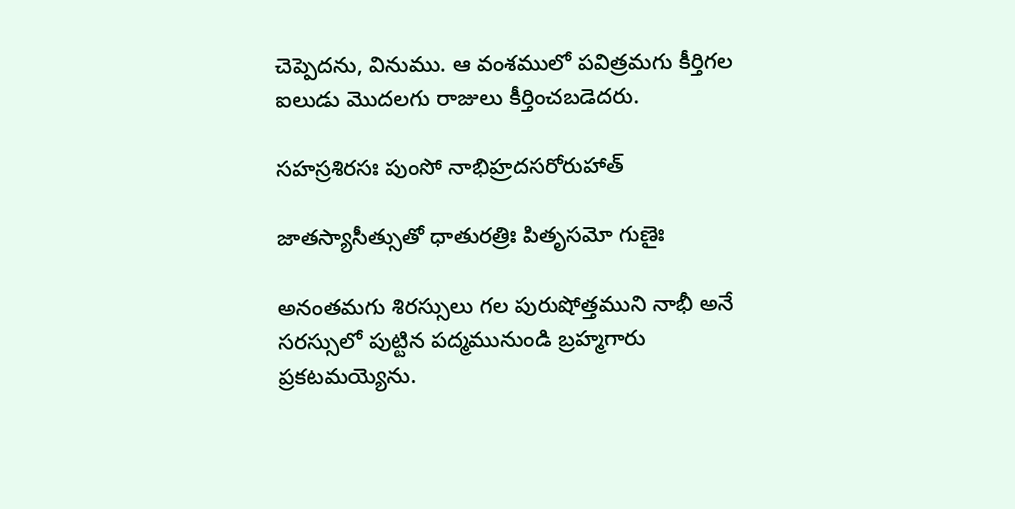చెప్పెదను, వినుము. ఆ వంశములో పవిత్రమగు కీర్తిగల ఐలుడు మొదలగు రాజులు కీర్తించబడెదరు.

సహస్రశిరసః పుంసో నాభిహ్రదసరోరుహాత్

జాతస్యాసీత్సుతో ధాతురత్రిః పితృసమో గుణైః

అనంతమగు శిరస్సులు గల పురుషోత్తముని నాభీ అనే సరస్సులో పుట్టిన పద్మమునుండి బ్రహ్మగారు ప్రకటమయ్యెను.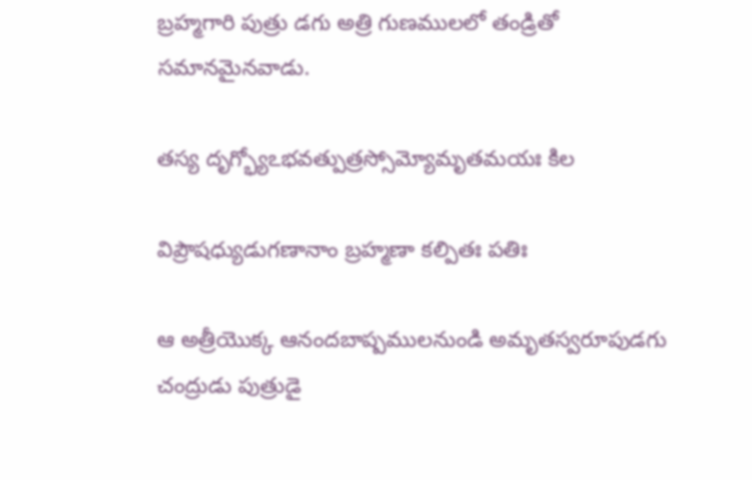బ్రహ్మగారి పుత్రు డగు అత్రి గుణములలో తండ్రితో సమానమైనవాడు.

తస్య దృగ్భ్యోఽభవత్పుత్రస్సోమ్యోమృతమయః కిల

విప్రౌషధ్యుడుగణానాం బ్రహ్మణా కల్పితః పతిః

ఆ అత్రీయొక్క ఆనందబాష్పములనుండి అమృతస్వరూపుడగు చంద్రుడు పుత్రుడై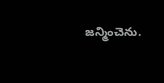జన్మించెను.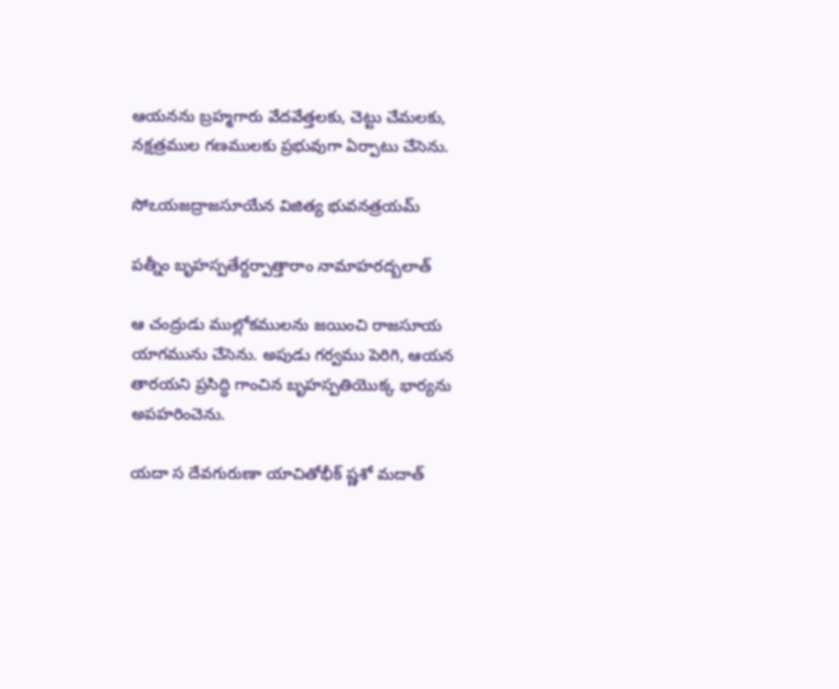ఆయనను బ్రహ్మగారు వేదవేత్తలకు, చెట్టు చేమలకు, నక్షత్రముల గణములకు ప్రభువుగా ఏర్పాటు చేసెను.

సోఽయజద్రాజసూయేన విజిత్య భువనత్రయమ్

పత్నీం బృహస్పతేర్దర్పాత్తారాం నామాహరద్బలాత్

ఆ చంద్రుడు ముల్లోకములను జయించి రాజసూయ యాగమును చేసెను. అపుడు గర్వము పెరిగి, ఆయన తారయని ప్రసిద్ధి గాంచిన బృహస్పతియొక్క భార్యను అపహరించెను.

యదా స దేవగురుణా యాచితోభీక్ ష్ణశో మదాత్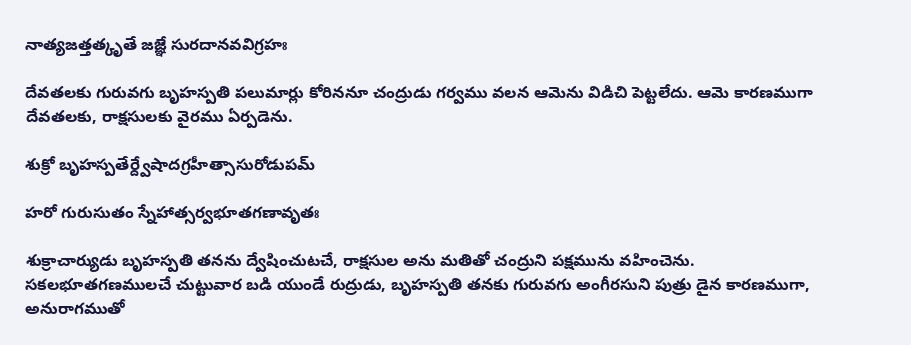నాత్యజత్తత్కృతే జజ్ఞే సురదానవవిగ్రహః

దేవతలకు గురువగు బృహస్పతి పలుమార్లు కోరిననూ చంద్రుడు గర్వము వలన ఆమెను విడిచి పెట్టలేదు. ఆమె కారణముగా దేవతలకు, రాక్షసులకు వైరము ఏర్పడెను.

శుక్రో బృహస్పతేర్ద్వేషాదగ్రహీత్సాసురోడుపమ్

హరో గురుసుతం స్నేహాత్సర్వభూతగణావృతః

శుక్రాచార్యుడు బృహస్పతి తనను ద్వేషించుటచే, రాక్షసుల అను మతితో చంద్రుని పక్షమును వహించెను. సకలభూతగణములచే చుట్టువార బడి యుండే రుద్రుడు, బృహస్పతి తనకు గురువగు అంగీరసుని పుత్రు డైన కారణముగా, అనురాగముతో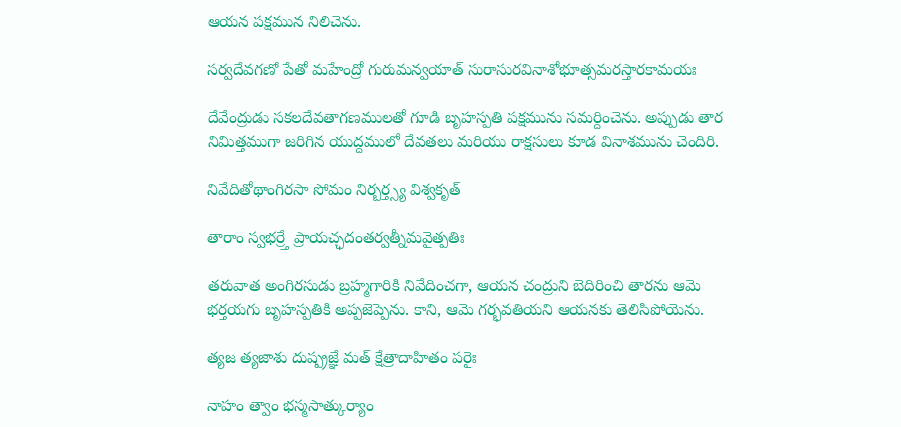ఆయన పక్షమున నిలిచెను.

సర్వదేవగణో పేతో మహేంద్రో గురుమన్వయాత్ సురాసురవినాశోభూత్సమరస్తారకామయః

దేవేంద్రుడు సకలదేవతాగణములతో గూడి బృహస్పతి పక్షమును సమర్దించెను. అప్పుడు తార నిమిత్తముగా జరిగిన యుద్దములో దేవతలు మరియు రాక్షసులు కూడ వినాశమును చెందిరి.

నివేదితోథాంగిరసా సోమం నిర్బర్త్స్య విశ్వకృత్

తారాం స్వభర్ర్తే ప్రాయచ్ఛదంతర్వత్నీమవైత్పతిః

తరువాత అంగిరసుడు బ్రహ్మగారికి నివేదించగా, ఆయన చంద్రుని బెదిరించి తారను ఆమె భర్తయగు బృహస్పతికి అప్పజెప్పెను. కాని, ఆమె గర్భవతియని ఆయనకు తెలిసిపోయెను.

త్యజ త్యజాశు దుష్ప్రజ్ఞే మత్ క్షేత్రాదాహితం పరైః

నాహం త్వాం భస్మసాత్కుర్యాం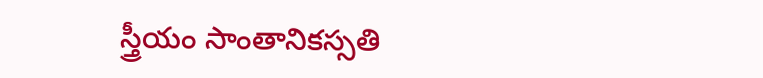స్త్రీయం సాంతానికస్సతి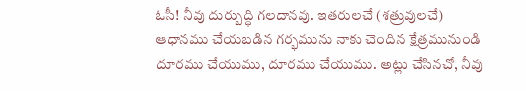ఓసీ! నీవు దుర్బుద్ధి గలదానవు. ఇతరులచే (శత్రువులచే) ఆధానము చేయబడిన గర్భమును నాకు చెందిన క్షేత్రమునుండి దూరము చేయుము, దూరము చేయుము. అట్లు చేసినచో, నీవు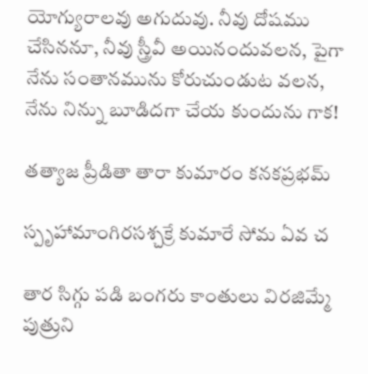యోగ్యురాలవు అగుదువు. నీవు దోషము చేసిననూ, నీవు స్త్రీవీ అయినందువలన, పైగా నేను సంతానమును కోరుచుండుట వలన, నేను నిన్ను బూడిదగా చేయ కుందును గాక!

తత్యాజ ప్రీడితా తారా కుమారం కనకప్రభమ్

స్పృహామాంగిరసశ్చక్రే కుమారే సోమ ఏవ చ

తార సిగ్గు పడి బంగరు కాంతులు విరజిమ్మే పుత్రుని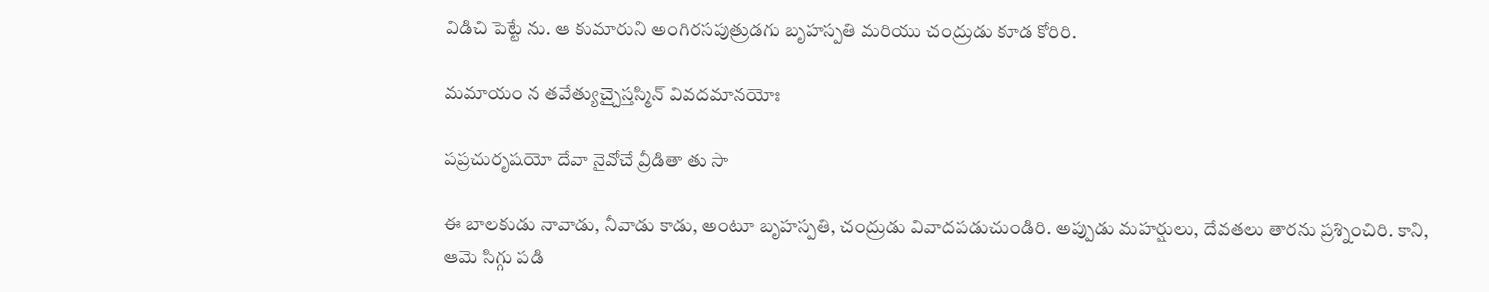విడిచి పెట్టే ను. ఆ కుమారుని అంగిరసపుత్రుడగు బృహస్పతి మరియు చంద్రుడు కూడ కోరిరి.

మమాయం న తవేత్యుచ్చైస్తస్మిన్ వివదమానయోః

పప్రచురృషయో దేవా నైవోచే వ్రీడితా తు సా

ఈ బాలకుడు నావాడు, నీవాడు కాడు, అంటూ బృహస్పతి, చంద్రుడు వివాదపడుచుండిరి. అప్పుడు మహర్షులు, దేవతలు తారను ప్రశ్నించిరి. కాని, ఆమె సిగ్గు పడి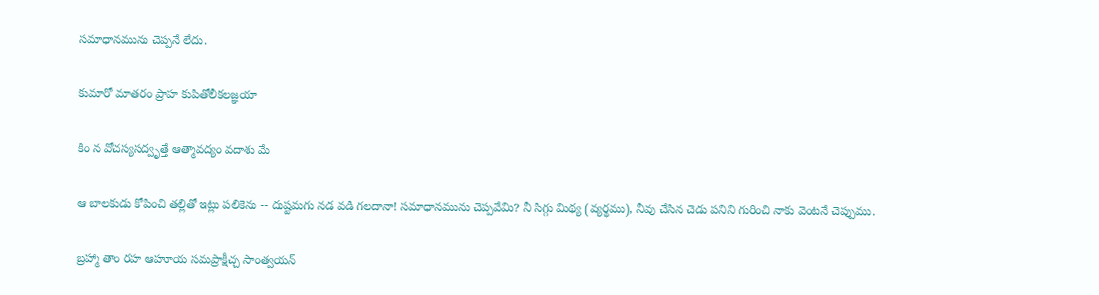సమాధానమును చెప్పనే లేదు.

కుమారో మాతరం ప్రాహ కుపితోలీకలజ్ఞయా

కిం న వోచస్యసద్వృత్తే ఆత్మావద్యం వదాశు మే

ఆ బాలకుడు కోపించి తల్లితో ఇట్లు పలికెను -- దుష్టమగు నడ వడి గలదానా! సమాధానమును చెప్పవేమి? నీ సిగ్గు మిథ్య (వ్యర్థము), నీవు చేసిన చెడు పనిని గురించి నాకు వెంటనే చెప్పుము.

బ్రహ్మా తాం రహ ఆహూయ సమప్రాక్షీచ్చ సాంత్వయన్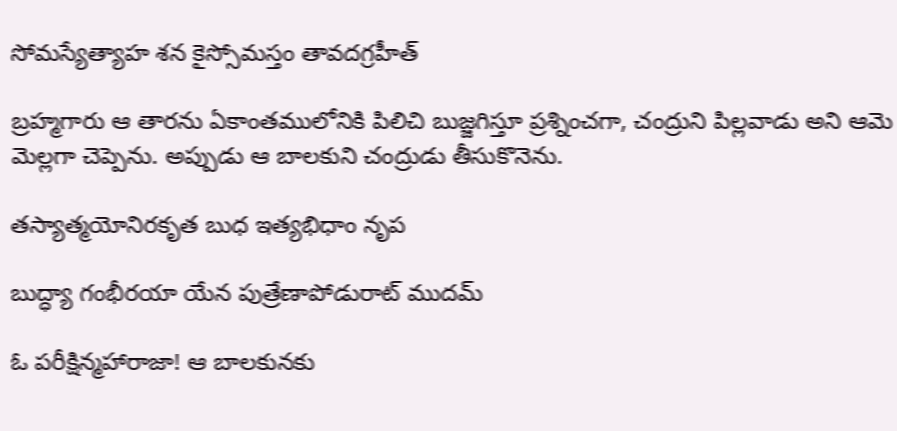సోమస్యేత్యాహ శన కైస్సోమస్తం తావదగ్రహీత్

బ్రహ్మగారు ఆ తారను ఏకాంతములోనికి పిలిచి బుజ్జగిస్తూ ప్రశ్నించగా, చంద్రుని పిల్లవాడు అని ఆమె మెల్లగా చెప్పెను. అప్పుడు ఆ బాలకుని చంద్రుడు తీసుకొనెను.

తస్యాత్మయోనిరకృత బుధ ఇత్యభిధాం నృప

బుద్ధ్యా గంభీరయా యేన పుత్రేణాపోడురాట్ ముదమ్

ఓ పరీక్షిన్మహారాజా! ఆ బాలకునకు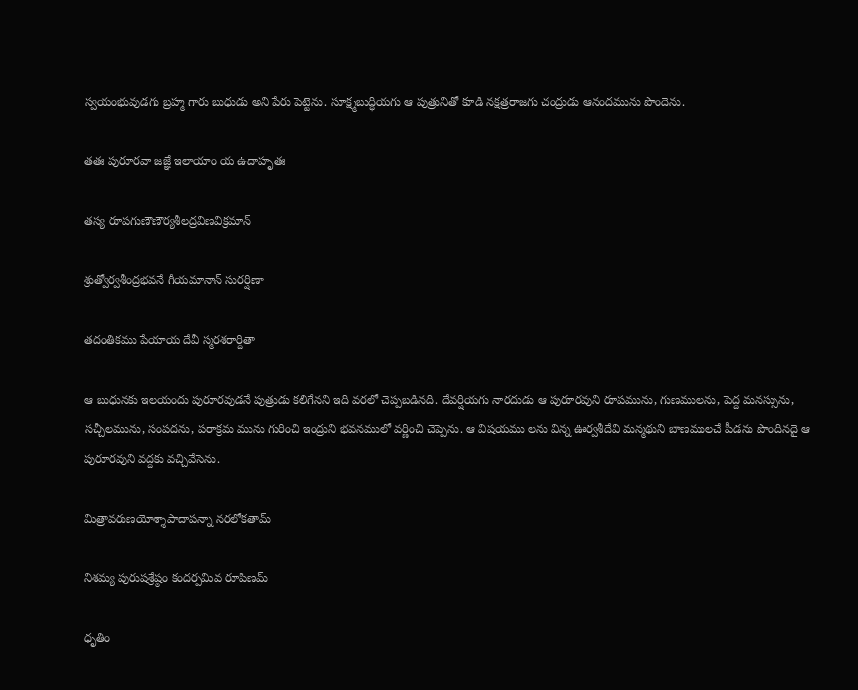స్వయంభువుడగు బ్రహ్మ గారు బుధుడు అని పేరు పెట్టెను. సూక్ష్మబుద్ధియగు ఆ పుత్రునితో కూడి నక్షత్రరాజగు చంద్రుడు ఆనందమును పొందెను.

తతః పురూరవా జజ్ఞే ఇలాయాం య ఉదాహృతః

తస్య రూపగుణౌణౌర్యశీలద్రవిణవిక్రమాన్

శ్రుత్వోర్వశీంద్రభవనే గీయమానాన్ సురర్షిణా

తదంతికము పేయాయ దేవీ స్మరశరార్దితా

ఆ బుధునకు ఇలయందు పురూరవుడనే పుత్రుడు కలిగేనని ఇది వరలో చెప్పబడినది. దేవర్షియగు నారదుడు ఆ పురూరవుని రూపమును, గుణములను, పెద్ద మనస్సును, సచ్చీలమును, సంపదను, పరాక్రమ మును గురించి ఇంద్రుని భవనములో వర్ణించి చెప్పెను. ఆ విషయము లను విన్న ఊర్వశీదేవి మన్మథుని బాణములచే పీడను పొందినదై ఆ పురూరవుని వద్దకు వచ్చివేసెను.

మిత్రావరుణయోశ్శాపాదాపన్నా నరలోకతామ్

నిశమ్య పురుషశ్రేష్ఠం కందర్పమివ రూపిణమ్

ధృతిం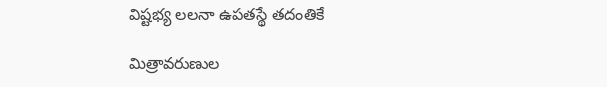విష్టభ్య లలనా ఉపతస్థే తదంతికే

మిత్రావరుణుల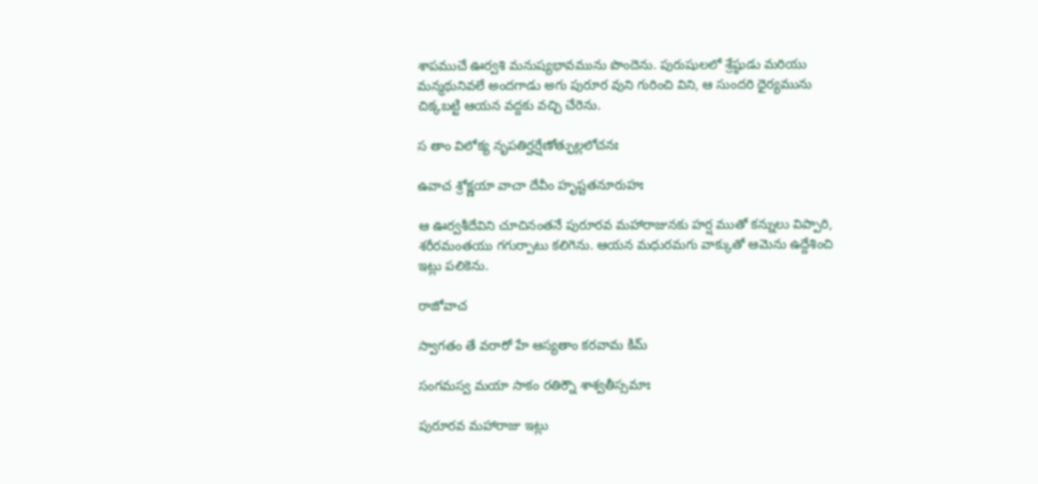శాపముచే ఊర్వశి మనుష్యభావమును పొందెను. పురుషులలో శ్రేష్ఠుడు మరియు మన్మథునివలే అందగాడు అగు పురూర వుని గురించి విని, ఆ సుందరి ధైర్యమును చిక్కబట్టి ఆయన వద్దకు వచ్చి చేరెను.

స తాం విలోక్య నృపతిర్హర్షేణోత్ఫుల్లలోచనః

ఉవాచ శ్రోక్ష్ణయా వాచా దేవీం హృష్టతనూరుహః

ఆ ఊర్వశీదేవిని చూచినంతనే పురూరవ మహారాజునకు హర్ష ముతో కన్నులు విప్పారి, శరీరమంతయు గగుర్పాటు కలిగెను. ఆయన మధురమగు వాక్కుతో ఆమెను ఉద్దేశించి ఇట్లు పలికెను.

రాజోవాచ

స్వాగతం తే వరారో హే ఆస్యతాం కరవామ కిమ్

సంగమస్వ మయా సాకం రతిర్నౌ శాశ్వతీస్సమాః

పురూరవ మహారాజు ఇట్లు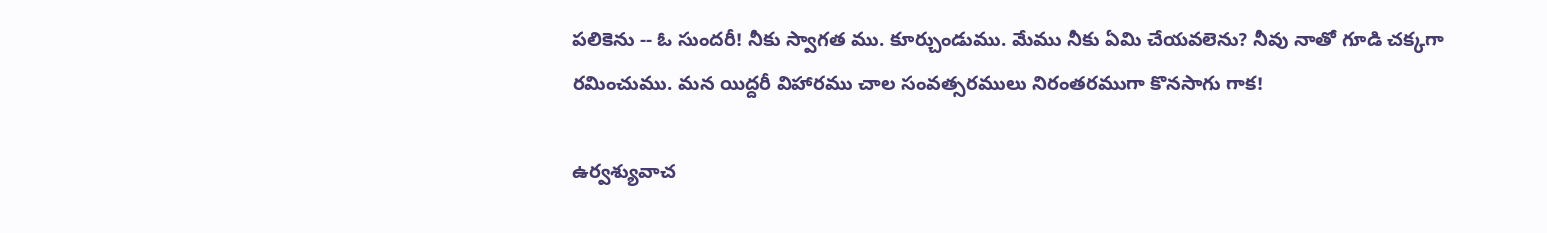పలికెను -- ఓ సుందరీ! నీకు స్వాగత ము. కూర్చుండుము. మేము నీకు ఏమి చేయవలెను? నీవు నాతో గూడి చక్కగా రమించుము. మన యిద్దరీ విహారము చాల సంవత్సరములు నిరంతరముగా కొనసాగు గాక!

ఉర్వశ్యువాచ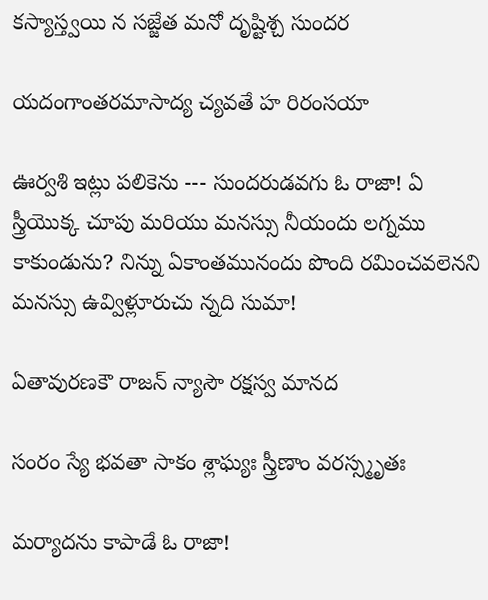కస్యాస్త్వయి న సజ్జేత మనో దృష్టిశ్చ సుందర

యదంగాంతరమాసాద్య చ్యవతే హ రిరంసయా

ఊర్వశి ఇట్లు పలికెను --- సుందరుడవగు ఓ రాజా! ఏ స్త్రీయొక్క చూపు మరియు మనస్సు నీయందు లగ్నము కాకుండును? నిన్ను ఏకాంతమునందు పొంది రమించవలెనని మనస్సు ఉవ్విళ్లూరుచు న్నది సుమా!

ఏతావురణకౌ రాజన్ న్యాసౌ రక్షస్వ మానద

సంరం స్యే భవతా సాకం శ్లాఘ్యః స్త్రీణాం వరస్స్మృతః

మర్యాదను కాపాడే ఓ రాజా!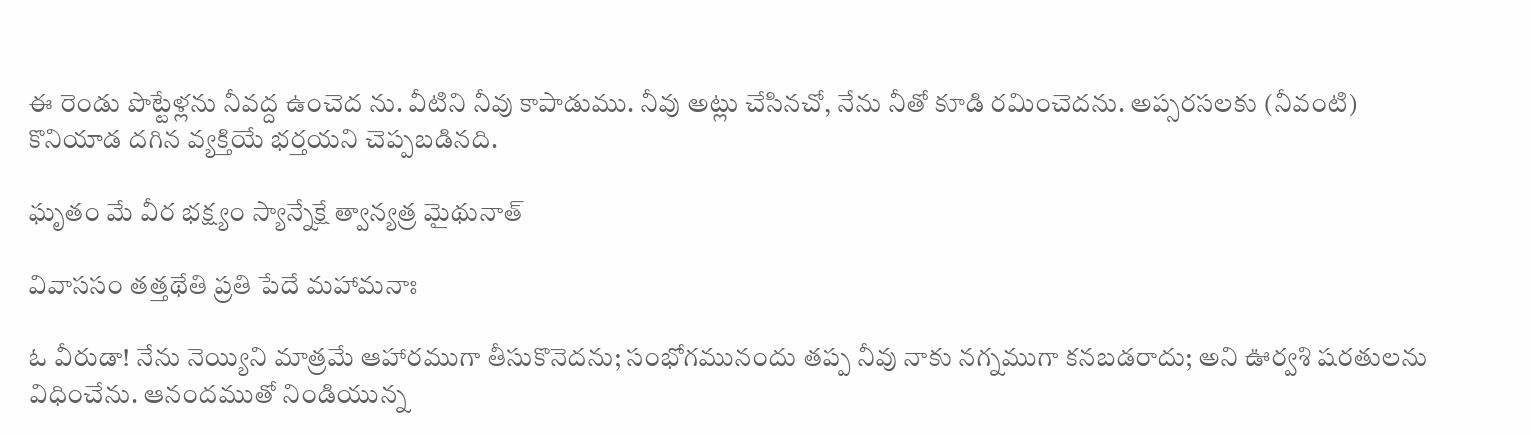ఈ రెండు పొట్టేళ్లను నీవద్ద ఉంచెద ను. వీటిని నీవు కాపాడుము. నీవు అట్లు చేసినచో, నేను నీతో కూడి రమించెదను. అప్సరసలకు (నీవంటి) కొనియాడ దగిన వ్యక్తియే భర్తయని చెప్పబడినది.

ఘృతం మే వీర భక్ష్యం స్యాన్నేక్షే త్వాన్యత్ర మైథునాత్

వివాససం తత్తథేతి ప్రతి పేదే మహామనాః

ఓ వీరుడా! నేను నెయ్యిని మాత్రమే ఆహారముగా తీసుకొనెదను; సంభోగమునందు తప్ప నీవు నాకు నగ్నముగా కనబడరాదు; అని ఊర్వశి షరతులను విధించేను. ఆనందముతో నిండియున్న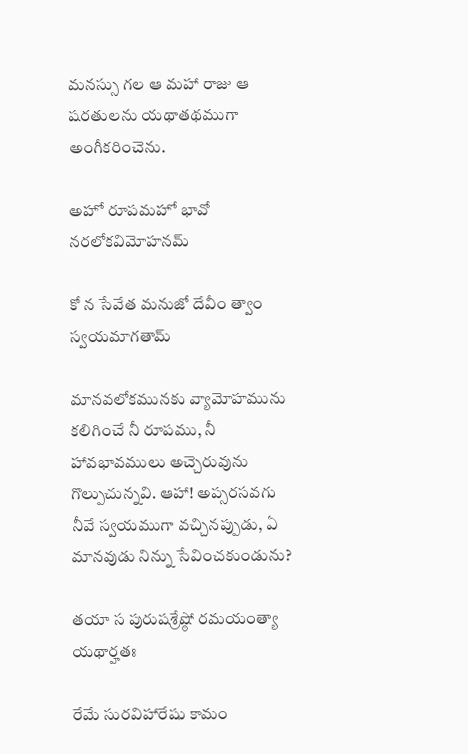మనస్సు గల ఆ మహా రాజు ఆ షరతులను యథాతథముగా అంగీకరించెను.

అహో రూపమహో భావో నరలోకవిమోహనమ్

కో న సేవేత మనుజో దేవీం త్వాం స్వయమాగతామ్

మానవలోకమునకు వ్యామోహమును కలిగించే నీ రూపము, నీ హావభావములు అచ్చెరువును గొల్పుచున్నవి. ఆహా! అప్సరసవగు నీవే స్వయముగా వచ్చినప్పుడు, ఏ మానవుడు నిన్ను సేవించకుండును?

తయా స పురుషశ్రేష్ఠో రమయంత్యా యథార్హతః

రేమే సురవిహారేషు కామం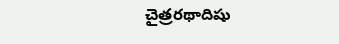చైత్రరథాదిషు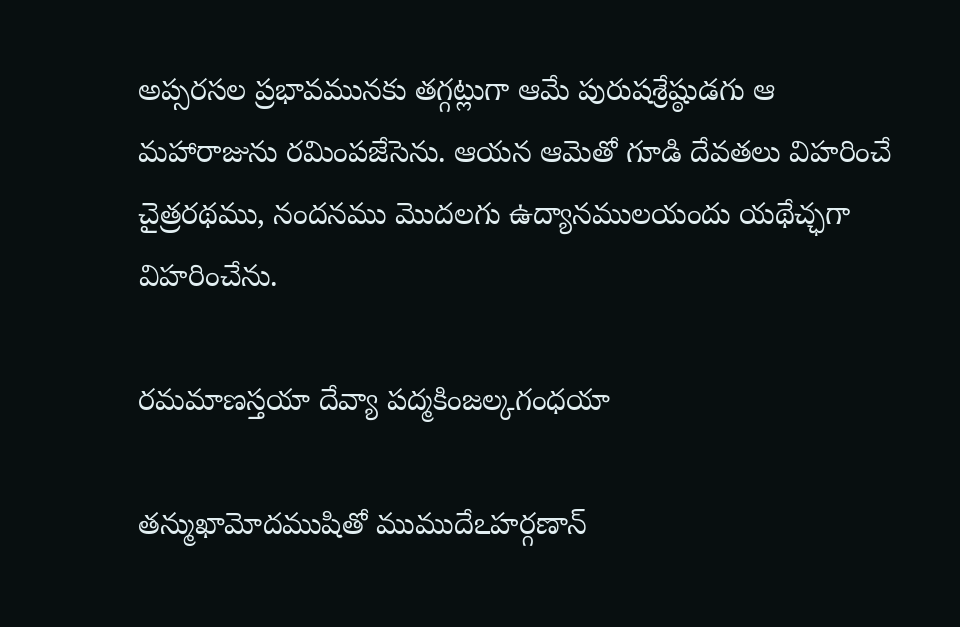అప్సరసల ప్రభావమునకు తగ్గట్లుగా ఆమే పురుషశ్రేష్ఠుడగు ఆ మహారాజును రమింపజేసెను. ఆయన ఆమెతో గూడి దేవతలు విహరించే చైత్రరథము, నందనము మొదలగు ఉద్యానములయందు యథేచ్ఛగా విహరించేను.

రమమాణస్తయా దేవ్యా పద్మకింజల్కగంధయా

తన్ముఖామోదముషితో ముముదేఽహర్గణాన్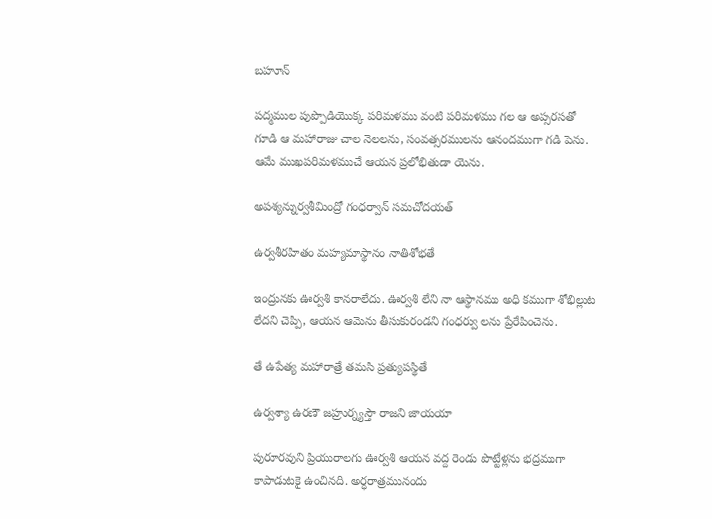బహూన్

పద్మముల పుప్పొడియొక్క పరిమళము వంటి పరిమళము గల ఆ అప్సరసతో గూడి ఆ మహారాజు చాల నెలలను, సంవత్సరములను ఆనందముగా గడి పెను. ఆమే ముఖపరిమళముచే ఆయన ప్రలోభితుడా యెను.

అపశ్యన్నుర్వశీమింద్రో గంధర్వాన్ సమచోదయత్

ఉర్వశీరహితం మహ్యమాస్థానం నాతిశోభతే

ఇంద్రునకు ఊర్వశి కానరాలేదు. ఊర్వశి లేని నా ఆస్థానము అధి కముగా శోభిల్లుట లేదని చెప్పి, ఆయన ఆమెను తీసుకురండని గంధర్వు లను ప్రేరేపించెను.

తే ఉపేత్య మహారాత్రే తమసి ప్రత్యుపస్థితే

ఉర్వశ్యా ఉరణౌ జహ్రుర్న్యస్తౌ రాజని జాయయా

పురూరవుని ప్రియురాలగు ఊర్వశి ఆయన వద్ద రెండు పొట్టేళ్లను భద్రముగా కాపాడుటకై ఉంచినది. అర్ధరాత్రమునందు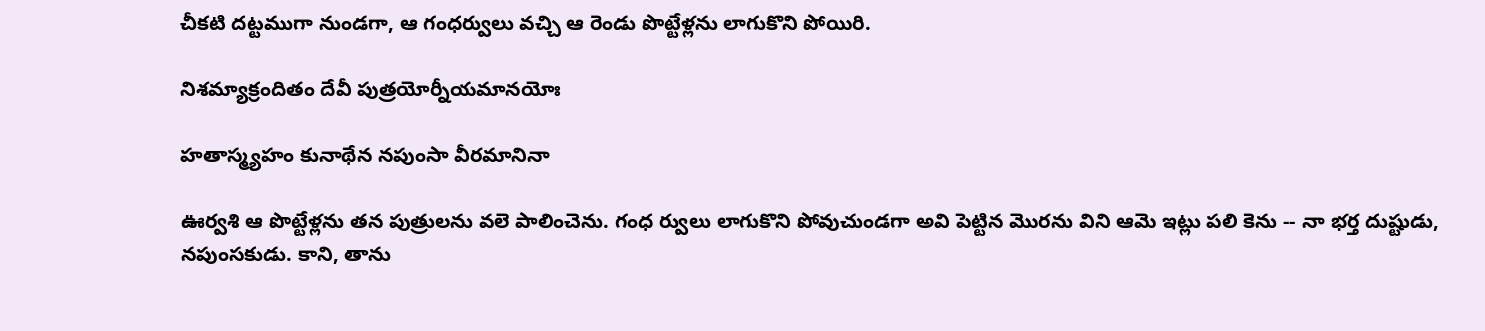చీకటి దట్టముగా నుండగా, ఆ గంధర్వులు వచ్చి ఆ రెండు పొట్టేళ్లను లాగుకొని పోయిరి.

నిశమ్యాక్రందితం దేవీ పుత్రయోర్నీయమానయోః

హతాస్మ్యహం కునాథేన నపుంసా వీరమానినా

ఊర్వశి ఆ పొట్టేళ్లను తన పుత్రులను వలె పాలించెను. గంధ ర్వులు లాగుకొని పోవుచుండగా అవి పెట్టిన మొరను విని ఆమె ఇట్లు పలి కెను -- నా భర్త దుష్టుడు, నపుంసకుడు. కాని, తాను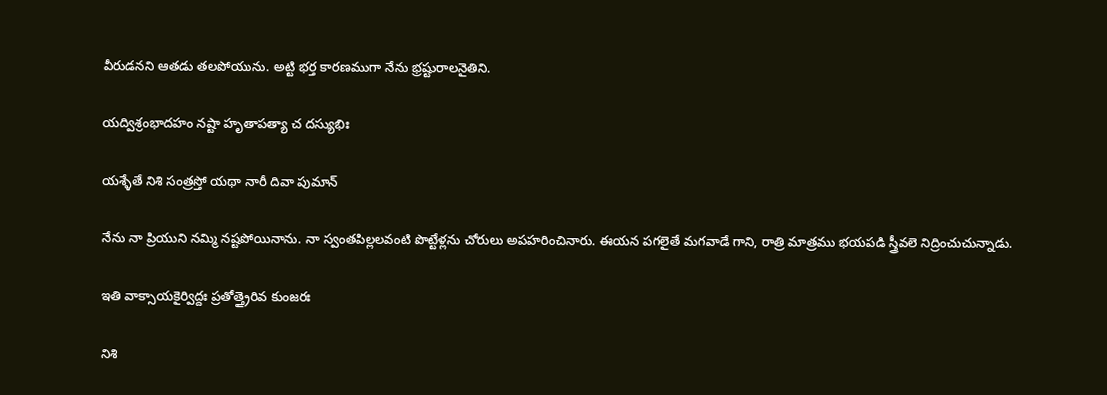వీరుడనని ఆతడు తలపోయును. అట్టి భర్త కారణముగా నేను భ్రష్టురాలనైతిని.

యద్విశ్రంభాదహం నష్టా హృతాపత్యా చ దస్యుభిః

యశ్ళేతే నిశి సంత్రస్తో యథా నారీ దివా పుమాన్

నేను నా ప్రియుని నమ్మి నష్టపోయినాను. నా స్వంతపిల్లలవంటి పొట్టేళ్లను చోరులు అపహరించినారు. ఈయన పగలైతే మగవాడే గాని, రాత్రి మాత్రము భయపడి స్త్రీవలె నిద్రించుచున్నాడు.

ఇతి వాక్సాయకైర్విద్దః ప్రతోత్త్రైరివ కుంజరః

నిశి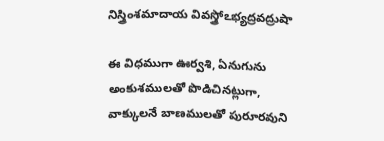నిస్త్రింశమాదాయ వివస్త్రోఽభ్యద్రవద్రుషా

ఈ విధముగా ఊర్వశి, ఏనుగును అంకుశములతో పొడిచినట్లుగా, వాక్కులనే బాణములతో పురూరవుని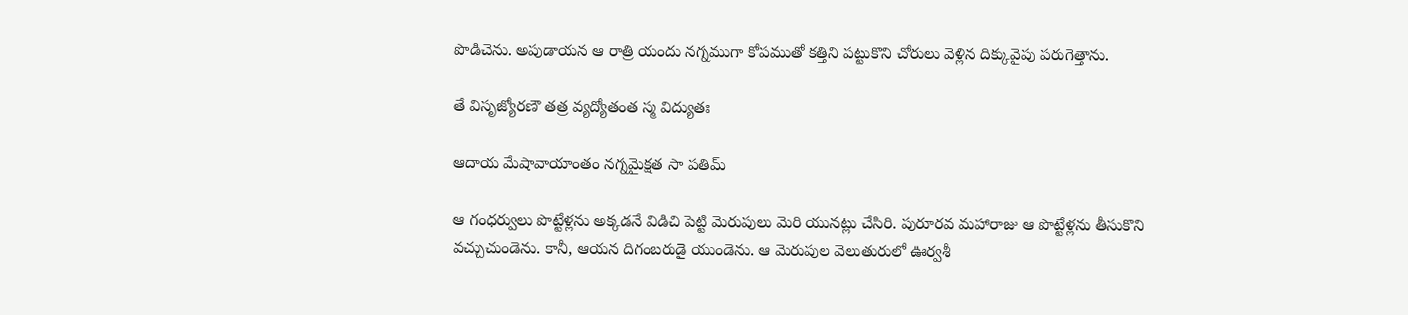పొడిచెను. అపుడాయన ఆ రాత్రి యందు నగ్నముగా కోపముతో కత్తిని పట్టుకొని చోరులు వెళ్లిన దిక్కువైపు పరుగెత్తాను.

తే విసృజ్యోరణౌ తత్ర వ్యద్యోతంత స్మ విద్యుతః

ఆదాయ మేషావాయాంతం నగ్నమైక్షత సా పతిమ్

ఆ గంధర్వులు పొట్టేళ్లను అక్కడనే విడిచి పెట్టి మెరుపులు మెరి యునట్లు చేసిరి. పురూరవ మహారాజు ఆ పొట్టేళ్లను తీసుకొని వచ్చుచుండెను. కానీ, ఆయన దిగంబరుడై యుండెను. ఆ మెరుపుల వెలుతురులో ఊర్వశీ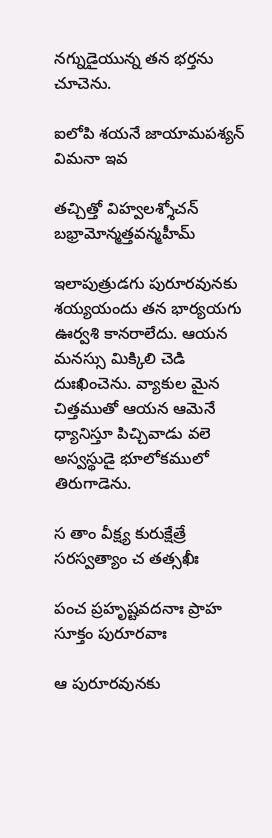నగ్నుడైయున్న తన భర్తను చూచెను.

ఐలోపి శయనే జాయామపశ్యన్ విమనా ఇవ

తచ్చిత్తో విహ్వలశ్శోచన్ బభ్రామోన్మత్తవన్మహీమ్

ఇలాపుత్రుడగు పురూరవునకు శయ్యయందు తన భార్యయగు ఊర్వశి కానరాలేదు. ఆయన మనస్సు మిక్కిలి చెడి దుఃఖించెను. వ్యాకుల మైన చిత్తముతో ఆయన ఆమెనే ధ్యానిస్తూ పిచ్చివాడు వలె అస్వస్థుడై భూలోకములో తిరుగాడెను.

స తాం వీక్ష్య కురుక్షేత్రే సరస్వత్యాం చ తత్సఖీః

పంచ ప్రహృష్టవదనాః ప్రాహ సూక్తం పురూరవాః

ఆ పురూరవునకు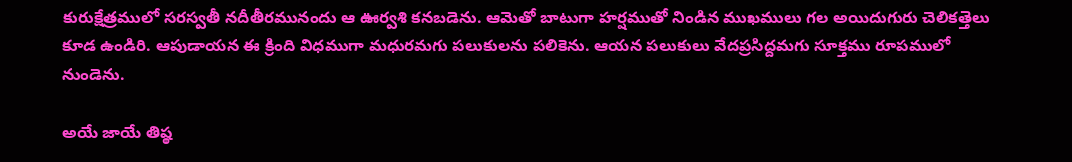కురుక్షేత్రములో సరస్వతీ నదీతీరమునందు ఆ ఊర్వశి కనబడెను. ఆమెతో బాటుగా హర్షముతో నిండిన ముఖములు గల అయిదుగురు చెలికత్తెలు కూడ ఉండిరి. ఆపుడాయన ఈ క్రింది విధముగా మధురమగు పలుకులను పలికెను. ఆయన పలుకులు వేదప్రసిద్దమగు సూక్తము రూపములో నుండెను.

అయే జాయే తిష్ఠ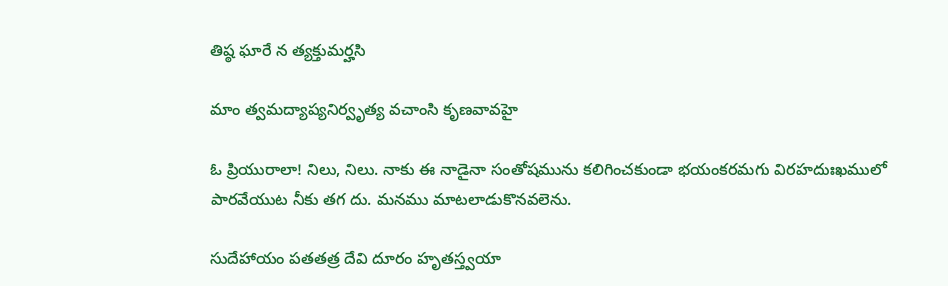తిష్ఠ ఘారే న త్యక్తుమర్హసి

మాం త్వమద్యాప్యనిర్వృత్య వచాంసి కృణవావహై

ఓ ప్రియురాలా! నిలు, నిలు. నాకు ఈ నాడైనా సంతోషమును కలిగించకుండా భయంకరమగు విరహదుఃఖములో పారవేయుట నీకు తగ దు. మనము మాటలాడుకొనవలెను.

సుదేహాయం పతతత్ర దేవి దూరం హృతస్త్వయా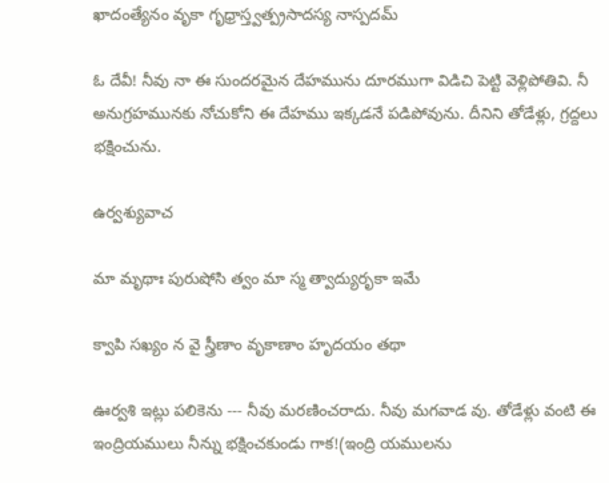ఖాదంత్యేనం వృకా గృధ్రాస్త్వత్ప్రసాదస్య నాస్పదమ్

ఓ దేవీ! నీవు నా ఈ సుందరమైన దేహమును దూరముగా విడిచి పెట్టి వెళ్లిపోతివి. నీ అనుగ్రహమునకు నోచుకోని ఈ దేహము ఇక్కడనే పడిపోవును. దీనిని తోడేళ్లు, గ్రద్దలు భక్షించును.

ఉర్వశ్యువాచ

మా మృథాః పురుషోసి త్వం మా స్మ త్వాద్యురృకా ఇమే

క్వాపి సఖ్యం న వై స్త్రీణాం వృకాణాం హృదయం తథా

ఊర్వశి ఇట్లు పలికెను --- నీవు మరణించరాదు. నీవు మగవాడ వు. తోడేళ్లు వంటి ఈ ఇంద్రియములు నీన్ను భక్షించకుండు గాక!(ఇంద్రి యములను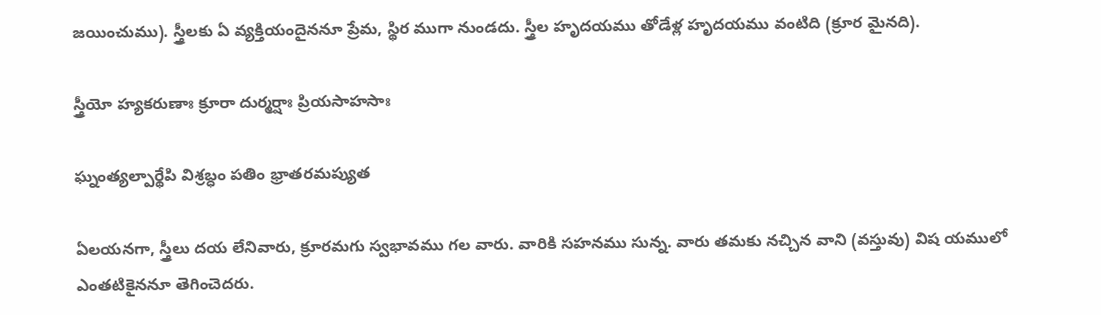జయించుము). స్త్రీలకు ఏ వ్యక్తియందైననూ ప్రేమ, స్థిర ముగా నుండదు. స్త్రీల హృదయము తోడేళ్ల హృదయము వంటిది (క్రూర మైనది).

స్త్రీయో హ్యకరుణాః క్రూరా దుర్మర్షాః ప్రియసాహసాః

ఘ్నంత్యల్పార్థేపి విశ్రబ్ధం పతిం భ్రాతరమప్యుత

ఏలయనగా, స్త్రీలు దయ లేనివారు, క్రూరమగు స్వభావము గల వారు. వారికి సహనము సున్న. వారు తమకు నచ్చిన వాని (వస్తువు) విష యములో ఎంతటికైననూ తెగించెదరు.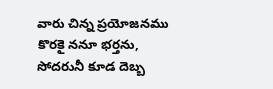వారు చిన్న ప్రయోజనము కొరకై ననూ భర్తను, సోదరునీ కూడ దెబ్బ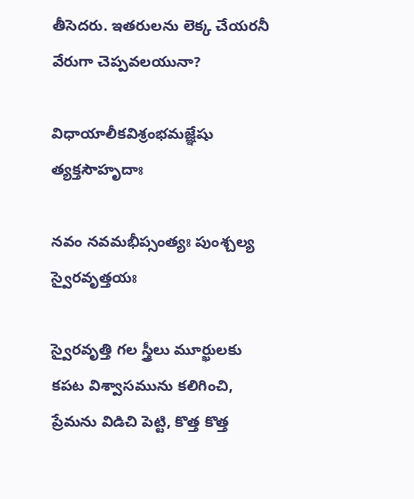తీసెదరు. ఇతరులను లెక్క చేయరనీ వేరుగా చెప్పవలయునా?

విధాయాలీకవిశ్రంభమజ్ఞేషు త్యక్తసౌహృదాః

నవం నవమభీప్సంత్యః పుంశ్చల్య స్వైరవృత్తయః

స్వైరవృత్తి గల స్త్రీలు మూర్ఖులకు కపట విశ్వాసమును కలిగించి, ప్రేమను విడిచి పెట్టి, కొత్త కొత్త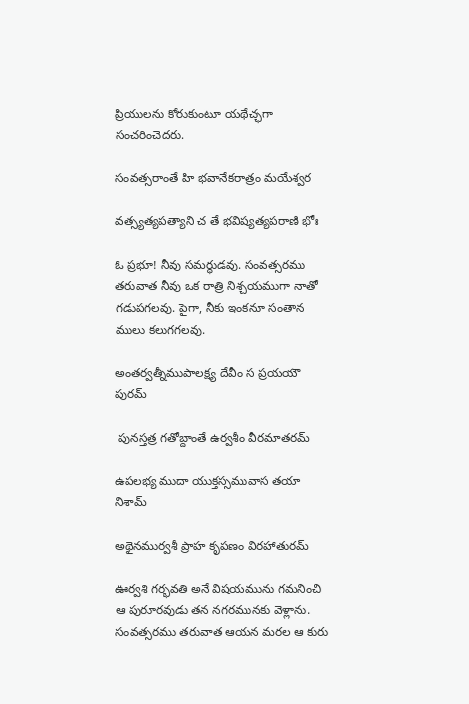ప్రియులను కోరుకుంటూ యథేచ్ఛగా సంచరించెదరు.

సంవత్సరాంతే హి భవానేకరాత్రం మయేశ్వర

వత్స్యత్యపత్యాని చ తే భవిష్యత్యపరాణి భోః

ఓ ప్రభూ! నీవు సమర్థుడవు. సంవత్సరము తరువాత నీవు ఒక రాత్రి నిశ్చయముగా నాతో గడుపగలవు. పైగా, నీకు ఇంకనూ సంతాన ములు కలుగగలవు.

అంతర్వత్నీముపాలక్ష్య దేవీం స ప్రయయౌ పురమ్

 పునస్తత్ర గతోబ్దాంతే ఉర్వశీం వీరమాతరమ్

ఉపలభ్య ముదా యుక్తస్సమువాస తయా నిశామ్

అథైనముర్వశీ ప్రాహ కృపణం విరహాతురమ్

ఊర్వశి గర్భవతి అనే విషయమును గమనించి ఆ పురూరవుడు తన నగరమునకు వెళ్లాను. సంవత్సరము తరువాత ఆయన మరల ఆ కురు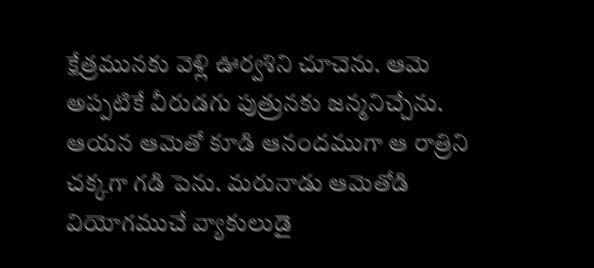క్షేత్రమునకు వెళ్లి ఊర్వశిని చూచెను. ఆమె అప్పటికే వీరుడగు పుత్రునకు జన్మనిచ్చేను. ఆయన ఆమెతో కూడి ఆనందముగా ఆ రాత్రిని చక్కగా గడి పెను. మరునాడు ఆమెతోడి వియోగముచే వ్యాకులుడై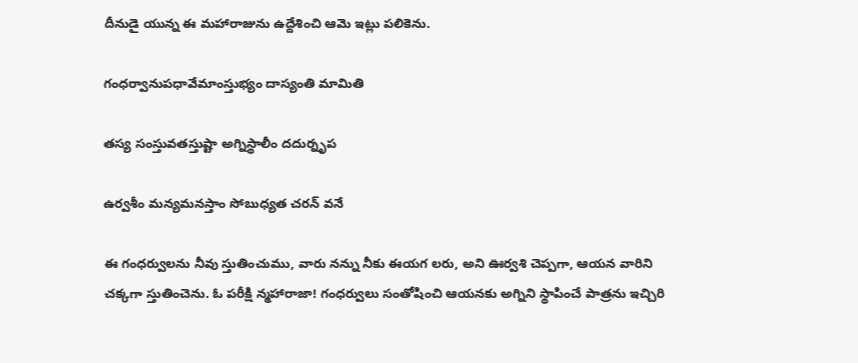దీనుడై యున్న ఈ మహారాజును ఉద్దేశించి ఆమె ఇట్లు పలికెను.

గంధర్వానుపధావేమాంస్తుభ్యం దాస్యంతి మామితి

తస్య సంస్తువతస్తుష్టా అగ్నిస్థాలీం దదుర్నృప

ఉర్వశీం మన్యమనస్తాం సోబుధ్యత చరన్ వనే

ఈ గంధర్వులను నీవు స్తుతించుము, వారు నన్ను నీకు ఈయగ లరు, అని ఊర్వశి చెప్పగా, ఆయన వారిని చక్కగా స్తుతించెను. ఓ పరీక్షి న్మహారాజా! గంధర్వులు సంతోషించి ఆయనకు అగ్నిని స్థాపించే పాత్రను ఇచ్చిరి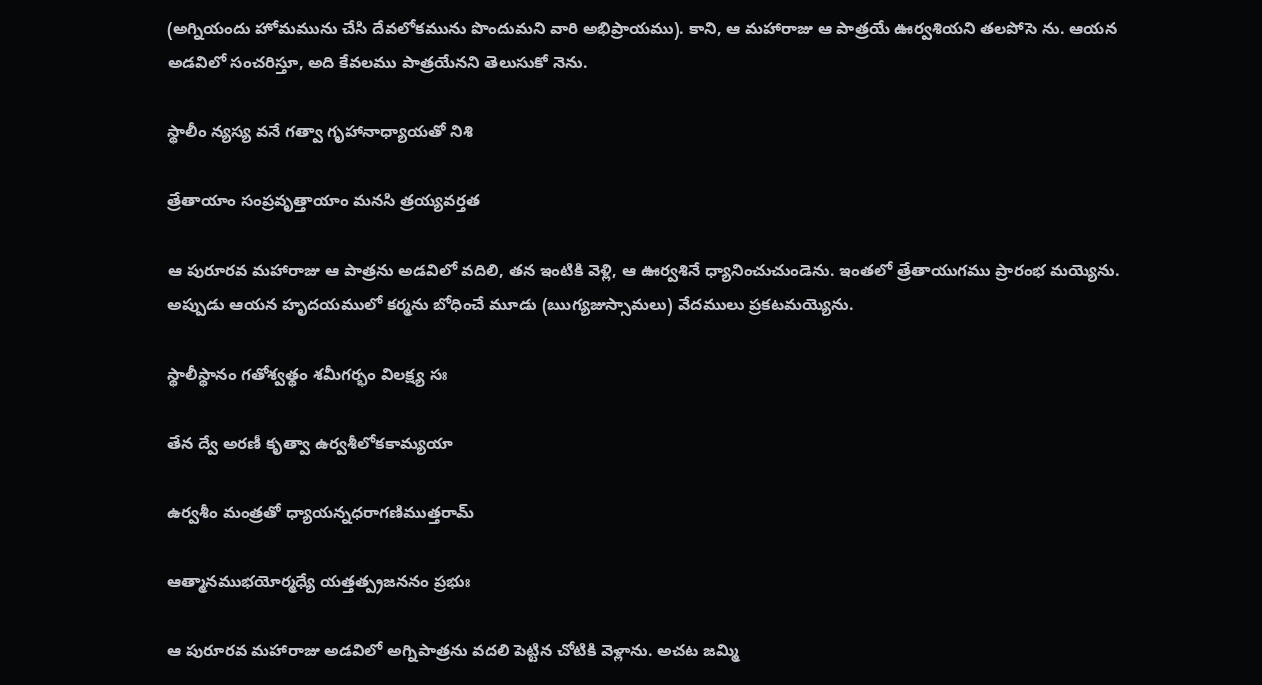(అగ్నియందు హోమమును చేసి దేవలోకమును పొందుమని వారి అభిప్రాయము). కాని, ఆ మహారాజు ఆ పాత్రయే ఊర్వశియని తలపోసె ను. ఆయన అడవిలో సంచరిస్తూ, అది కేవలము పాత్రయేనని తెలుసుకో నెను.

స్థాలీం న్యస్య వనే గత్వా గృహానాధ్యాయతో నిశి

త్రేతాయాం సంప్రవృత్తాయాం మనసి త్రయ్యవర్తత

ఆ పురూరవ మహారాజు ఆ పాత్రను అడవిలో వదిలి, తన ఇంటికి వెళ్లి, ఆ ఊర్వశినే ధ్యానించుచుండెను. ఇంతలో త్రేతాయుగము ప్రారంభ మయ్యెను. అప్పుడు ఆయన హృదయములో కర్మను బోధించే మూడు (ఋగ్యజుస్సామలు) వేదములు ప్రకటమయ్యెను.

స్థాలీస్థానం గతోశ్వత్థం శమీగర్భం విలక్ష్య సః

తేన ద్వే అరణీ కృత్వా ఉర్వశీలోకకామ్యయా

ఉర్వశీం మంత్రతో ధ్యాయన్నధరాగణిముత్తరామ్

ఆత్మానముభయోర్మధ్యే యత్తత్ప్రజననం ప్రభుః

ఆ పురూరవ మహారాజు అడవిలో అగ్నిపాత్రను వదలి పెట్టిన చోటికి వెళ్లాను. అచట జమ్మి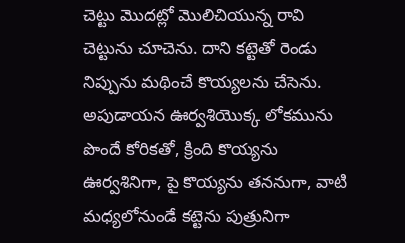చెట్టు మొదట్లో మొలిచియున్న రావి చెట్టును చూచెను. దాని కట్టెతో రెండు నిప్పును మథించే కొయ్యలను చేసెను. అపుడాయన ఊర్వశియొక్క లోకమును పొందే కోరికతో, క్రింది కొయ్యను ఊర్వశినిగా, పై కొయ్యను తననుగా, వాటి మధ్యలోనుండే కట్టెను పుత్రునిగా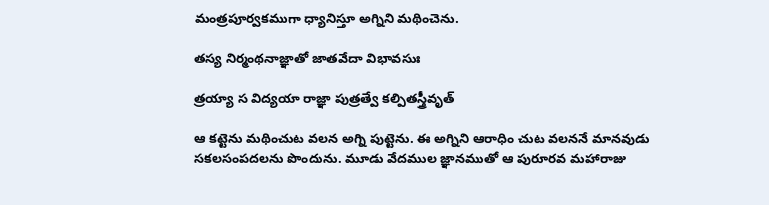మంత్రపూర్వకముగా ధ్యానిస్తూ అగ్నిని మథించెను.

తస్య నిర్మంథనాజ్ఞాతో జాతవేదా విభావసుః

త్రయ్యా స విద్యయా రాజ్ఞా పుత్రత్వే కల్పితస్త్రీవృత్

ఆ కట్టెను మథించుట వలన అగ్ని పుట్టెను. ఈ అగ్నిని ఆరాధిం చుట వలననే మానవుడు సకలసంపదలను పొందును. మూడు వేదముల జ్ఞానముతో ఆ పురూరవ మహారాజు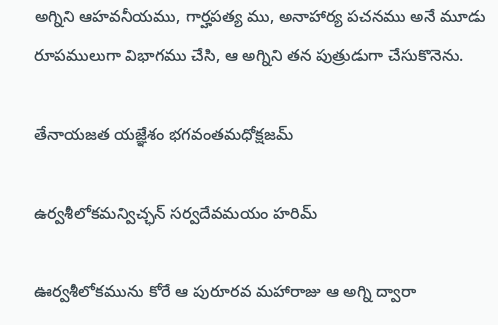అగ్నిని ఆహవనీయము, గార్హపత్య ము, అనాహార్య పచనము అనే మూడు రూపములుగా విభాగము చేసి, ఆ అగ్నిని తన పుత్రుడుగా చేసుకొనెను.

తేనాయజత యజ్ఞేశం భగవంతమధోక్షజమ్

ఉర్వశీలోకమన్విచ్ఛన్ సర్వదేవమయం హరిమ్

ఊర్వశీలోకమును కోరే ఆ పురూరవ మహారాజు ఆ అగ్ని ద్వారా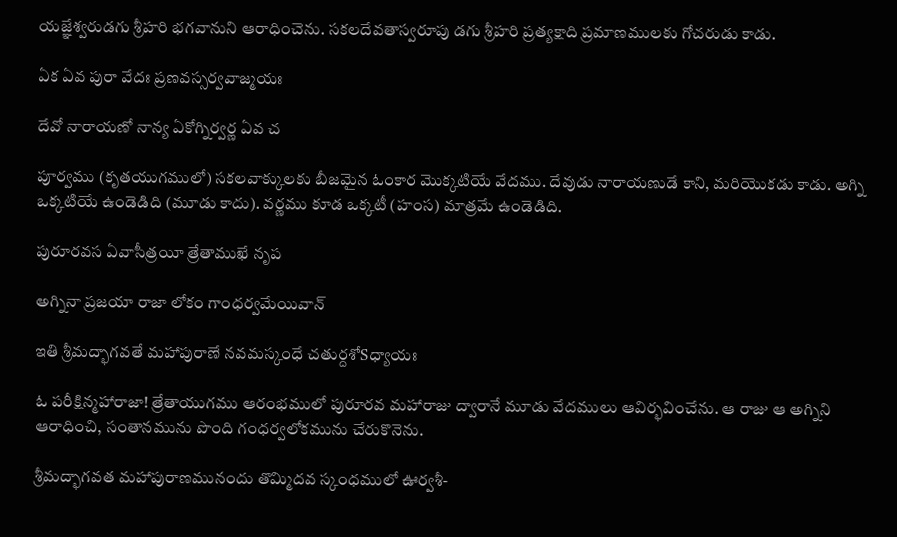యజ్ఞేశ్వరుడగు శ్రీహరి భగవానుని ఆరాధించెను. సకలదేవతాస్వరూపు డగు శ్రీహరి ప్రత్యక్షాది ప్రమాణములకు గోచరుడు కాడు.

ఏక ఏవ పురా వేదః ప్రణవస్సర్వవాజ్మయః

దేవో నారాయణో నాన్య ఏకోగ్నిర్వర్ణ ఏవ చ

పూర్వము (కృతయుగములో) సకలవాక్కులకు బీజమైన ఓంకార మొక్కటియే వేదము. దేవుడు నారాయణుడే కాని, మరియొకడు కాడు. అగ్ని ఒక్కటియే ఉండెడిది (మూడు కాదు). వర్ణము కూడ ఒక్కటీ (హంస) మాత్రమే ఉండెడిది.

పురూరవస ఏవాసీత్రయీ త్రేతాముఖే నృప

అగ్నినా ప్రజయా రాజా లోకం గాంధర్వమేయివాన్

ఇతి శ్రీమద్భాగవతే మహాపురాణే నవమస్కంధే చతుర్దశోSధ్యాయః

ఓ పరీక్షిన్మహారాజా! త్రేతాయుగము ఆరంభములో పురూరవ మహారాజు ద్వారానే మూడు వేదములు ఆవిర్భవించేను. ఆ రాజు ఆ అగ్నిని ఆరాధించి, సంతానమును పొంది గంధర్వలోకమును చేరుకొనెను.

శ్రీమద్భాగవత మహాపురాణమునందు తొమ్మిదవ స్కంధములో ఊర్వశీ-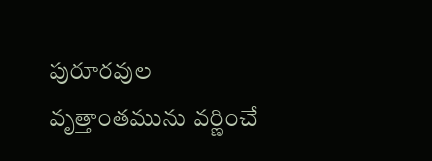పురూరవుల వృత్తాంతమును వర్ణించే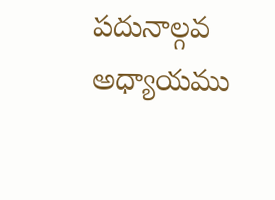పదునాల్గవ అధ్యాయము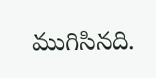ముగిసినది.